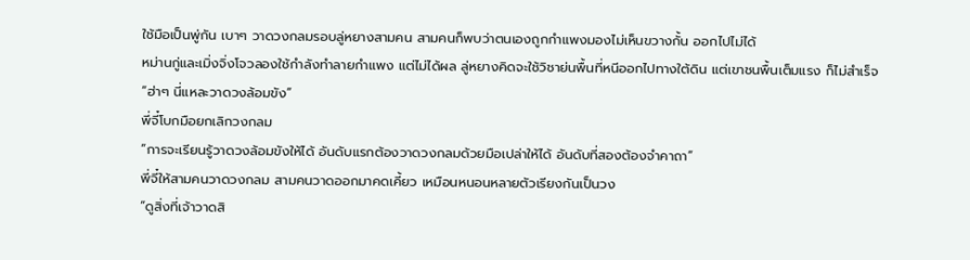ใช้มือเป็นพู่กัน เบาๆ วาดวงกลมรอบลู่หยางสามคน สามคนก็พบว่าตนเองถูกกำแพงมองไม่เห็นขวางกั้น ออกไปไม่ได้
หม่านกู่และเมิ่งจิ่งโจวลองใช้กำลังทำลายกำแพง แต่ไม่ได้ผล ลู่หยางคิดจะใช้วิชาย่นพื้นที่หนีออกไปทางใต้ดิน แต่เขาชนพื้นเต็มแรง ก็ไม่สำเร็จ
“ฮ่าๆ นี่แหละวาดวงล้อมขัง”
พี่จี๋โบกมือยกเลิกวงกลม
“การจะเรียนรู้วาดวงล้อมขังให้ได้ อันดับแรกต้องวาดวงกลมด้วยมือเปล่าให้ได้ อันดับที่สองต้องจำคาถา”
พี่จี๋ให้สามคนวาดวงกลม สามคนวาดออกมาคดเคี้ยว เหมือนหนอนหลายตัวเรียงกันเป็นวง
“ดูสิ่งที่เจ้าวาดสิ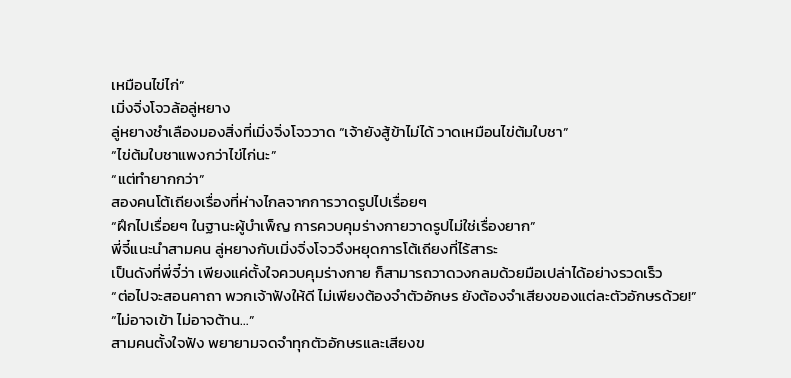เหมือนไข่ไก่”
เมิ่งจิ่งโจวล้อลู่หยาง
ลู่หยางชำเลืองมองสิ่งที่เมิ่งจิ่งโจววาด “เจ้ายังสู้ข้าไม่ได้ วาดเหมือนไข่ต้มใบชา”
“ไข่ต้มใบชาแพงกว่าไข่ไก่นะ”
“แต่ทำยากกว่า”
สองคนโต้เถียงเรื่องที่ห่างไกลจากการวาดรูปไปเรื่อยๆ
“ฝึกไปเรื่อยๆ ในฐานะผู้บำเพ็ญ การควบคุมร่างกายวาดรูปไม่ใช่เรื่องยาก”
พี่จี๋แนะนำสามคน ลู่หยางกับเมิ่งจิ่งโจวจึงหยุดการโต้เถียงที่ไร้สาระ
เป็นดังที่พี่จี๋ว่า เพียงแค่ตั้งใจควบคุมร่างกาย ก็สามารถวาดวงกลมด้วยมือเปล่าได้อย่างรวดเร็ว
“ต่อไปจะสอนคาถา พวกเจ้าฟังให้ดี ไม่เพียงต้องจำตัวอักษร ยังต้องจำเสียงของแต่ละตัวอักษรด้วย!”
“ไม่อาจเข้า ไม่อาจต้าน…”
สามคนตั้งใจฟัง พยายามจดจำทุกตัวอักษรและเสียงข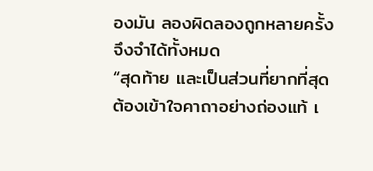องมัน ลองผิดลองถูกหลายครั้ง จึงจำได้ทั้งหมด
“สุดท้าย และเป็นส่วนที่ยากที่สุด ต้องเข้าใจคาถาอย่างถ่องแท้ เ